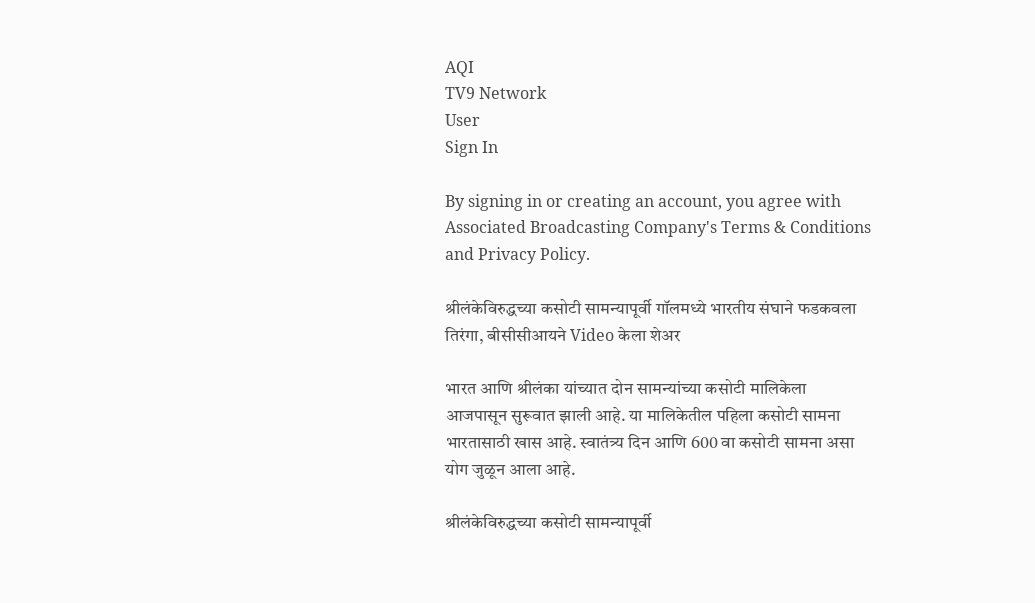AQI
TV9 Network
User
Sign In

By signing in or creating an account, you agree with Associated Broadcasting Company's Terms & Conditions and Privacy Policy.

श्रीलंकेविरुद्धच्या कसोटी सामन्यापूर्वी गॉलमध्ये भारतीय संघाने फडकवला तिरंगा, बीसीसीआयने Video केला शेअर

भारत आणि श्रीलंका यांच्यात दोन सामन्यांच्या कसोटी मालिकेला आजपासून सुरूवात झाली आहे. या मालिकेतील पहिला कसोटी सामना भारतासाठी खास आहे. स्वातंत्र्य दिन आणि 600 वा कसोटी सामना असा योग जुळून आला आहे.

श्रीलंकेविरुद्धच्या कसोटी सामन्यापूर्वी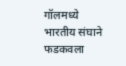गॉलमध्ये भारतीय संघाने फडकवला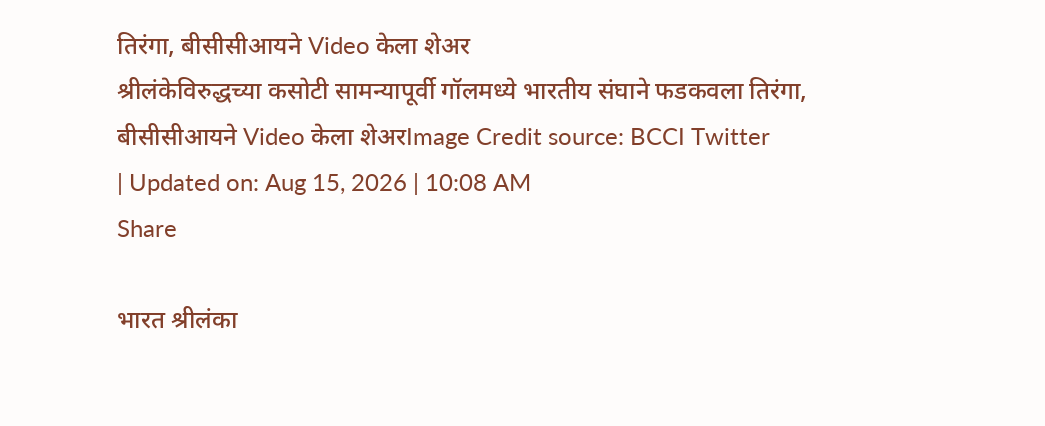तिरंगा, बीसीसीआयने Video केला शेअर
श्रीलंकेविरुद्धच्या कसोटी सामन्यापूर्वी गॉलमध्ये भारतीय संघाने फडकवला तिरंगा, बीसीसीआयने Video केला शेअरImage Credit source: BCCI Twitter
| Updated on: Aug 15, 2026 | 10:08 AM
Share

भारत श्रीलंका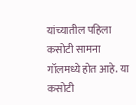यांच्यातील पहिला कसोटी सामना गॉलमध्ये होत आहे. या कसोटी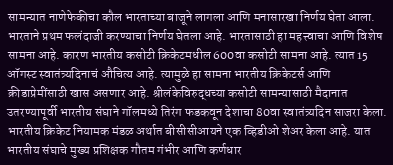सामन्यात नाणेफेकीचा कौल भारताच्या बाजूने लागला आणि मनासारखा निर्णय घेता आला. भारताने प्रथम फलंदाजी करण्याचा निर्णय घेतला आहे. भारतासाठी हा महत्त्वाचा आणि विशेष सामना आहे. कारण भारतीय कसोटी क्रिकेटमधील 600वा कसोटी सामना आहे. त्यात 15 ऑगस्ट स्वातंत्र्यदिनाचं औचित्य आहे. त्यामुळे हा सामना भारतीय क्रिकेटर्स आणि क्रीडाप्रेमींसाठी खास असणार आहे. श्रीलंकेविरुद्धच्या कसोटी सामन्यासाठी मैदानात उतरण्यापूर्वी भारतीय संघाने गॉलमध्ये तिरंग फडकवून देशाचा 80वा स्वातंत्र्यदिन साजरा केला. भारतीय क्रिकेट नियामक मंडळ अर्थात बीसीसीआयने एक व्हिडीओ शेअर केला आहे. यात भारतीय संघाचे मुख्य प्रशिक्षक गौतम गंभीर आणि कर्णधार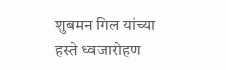शुबमन गिल यांच्या हस्ते ध्वजारोहण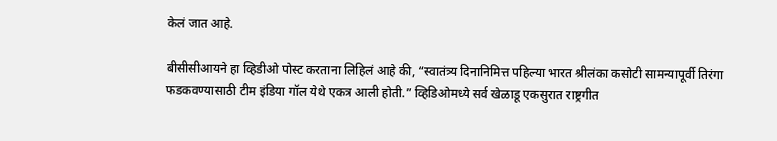केलं जात आहे.

बीसीसीआयने हा व्हिडीओ पोस्ट करताना लिहिलं आहे की, “स्वातंत्र्य दिनानिमित्त पहिल्या भारत श्रीलंका कसोटी सामन्यापूर्वी तिरंगा फडकवण्यासाठी टीम इंडिया गॉल येथे एकत्र आली होती.” व्हिडिओमध्ये सर्व खेळाडू एकसुरात राष्ट्रगीत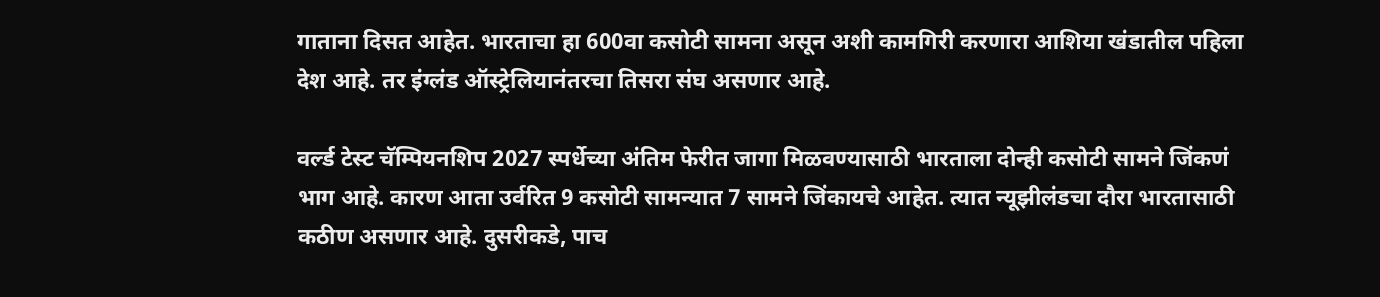गाताना दिसत आहेत. भारताचा हा 600वा कसोटी सामना असून अशी कामगिरी करणारा आशिया खंडातील पहिला देश आहे. तर इंग्लंड ऑस्ट्रेलियानंतरचा तिसरा संघ असणार आहे.

वर्ल्ड टेस्ट चॅम्पियनशिप 2027 स्पर्धेच्या अंतिम फेरीत जागा मिळवण्यासाठी भारताला दोन्ही कसोटी सामने जिंकणं भाग आहे. कारण आता उर्वरित 9 कसोटी सामन्यात 7 सामने जिंकायचे आहेत. त्यात न्यूझीलंडचा दौरा भारतासाठी कठीण असणार आहे. दुसरीकडे, पाच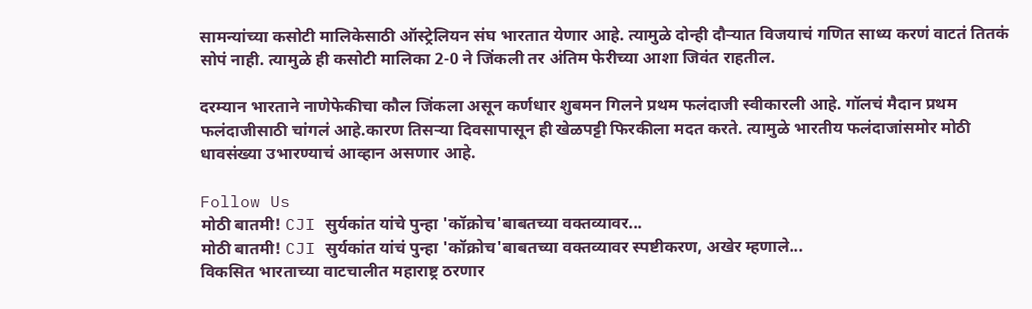सामन्यांच्या कसोटी मालिकेसाठी ऑस्ट्रेलियन संघ भारतात येणार आहे. त्यामुळे दोन्ही दौऱ्यात विजयाचं गणित साध्य करणं वाटतं तितकं सोपं नाही. त्यामुळे ही कसोटी मालिका 2-0 ने जिंकली तर अंतिम फेरीच्या आशा जिवंत राहतील.

दरम्यान भारताने नाणेफेकीचा कौल जिंकला असून कर्णधार शुबमन गिलने प्रथम फलंदाजी स्वीकारली आहे. गॉलचं मैदान प्रथम फलंदाजीसाठी चांगलं आहे.कारण तिसऱ्या दिवसापासून ही खेळपट्टी फिरकीला मदत करते. त्यामुळे भारतीय फलंदाजांसमोर मोठी धावसंख्या उभारण्याचं आव्हान असणार आहे.

Follow Us
मोठी बातमी! CJI सुर्यकांत यांचे पुन्हा 'कॉक्रोच'बाबतच्या वक्तव्यावर...
मोठी बातमी! CJI सुर्यकांत यांचं पुन्हा 'कॉक्रोच'बाबतच्या वक्तव्यावर स्पष्टीकरण, अखेर म्हणाले...
विकसित भारताच्या वाटचालीत महाराष्ट्र ठरणार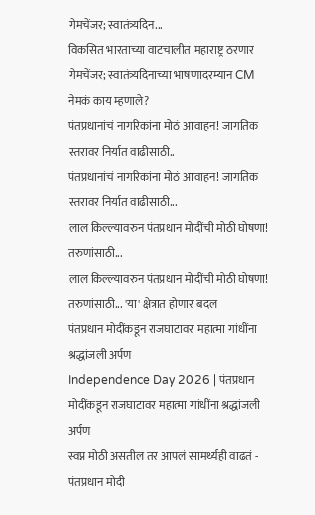गेमचेंजर; स्वातंत्र्यदिन...
विकसित भारताच्या वाटचालीत महाराष्ट्र ठरणार गेमचेंजर; स्वातंत्र्यदिनाच्या भाषणादरम्यान CM नेमकं काय म्हणाले?
पंतप्रधानांचं नागरिकांना मोठं आवाहन! जागतिक स्तरावर निर्यात वाढीसाठी..
पंतप्रधानांचं नागरिकांना मोठं आवाहन! जागतिक स्तरावर निर्यात वाढीसाठी...
लाल किल्ल्यावरुन पंतप्रधान मोदींची मोठी घोषणा! तरुणांसाठी...
लाल किल्ल्यावरुन पंतप्रधान मोदींची मोठी घोषणा! तरुणांसाठी... 'या' क्षेत्रात होणार बदल
पंतप्रधान मोदींकडून राजघाटावर महात्मा गांधींना श्रद्धांजली अर्पण
Independence Day 2026 | पंतप्रधान मोदींकडून राजघाटावर महात्मा गांधींना श्रद्धांजली अर्पण
स्वप्न मोठी असतील तर आपलं सामर्थ्यही वाढतं - पंतप्रधान मोदी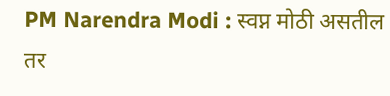PM Narendra Modi : स्वप्न मोठी असतील तर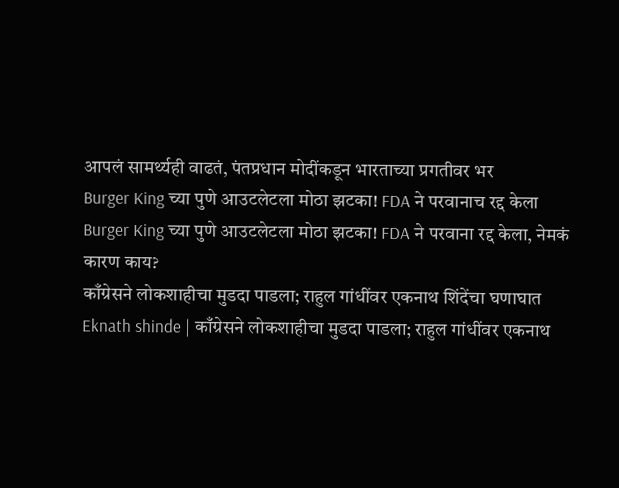आपलं सामर्थ्यही वाढतं, पंतप्रधान मोदींकडून भारताच्या प्रगतीवर भर
Burger King च्या पुणे आउटलेटला मोठा झटका! FDA ने परवानाच रद्द केला
Burger King च्या पुणे आउटलेटला मोठा झटका! FDA ने परवाना रद्द केला, नेमकं कारण काय?
काँग्रेसने लोकशाहीचा मुडदा पाडला; राहुल गांधींवर एकनाथ शिंदेंचा घणाघात
Eknath shinde | काँग्रेसने लोकशाहीचा मुडदा पाडला; राहुल गांधींवर एकनाथ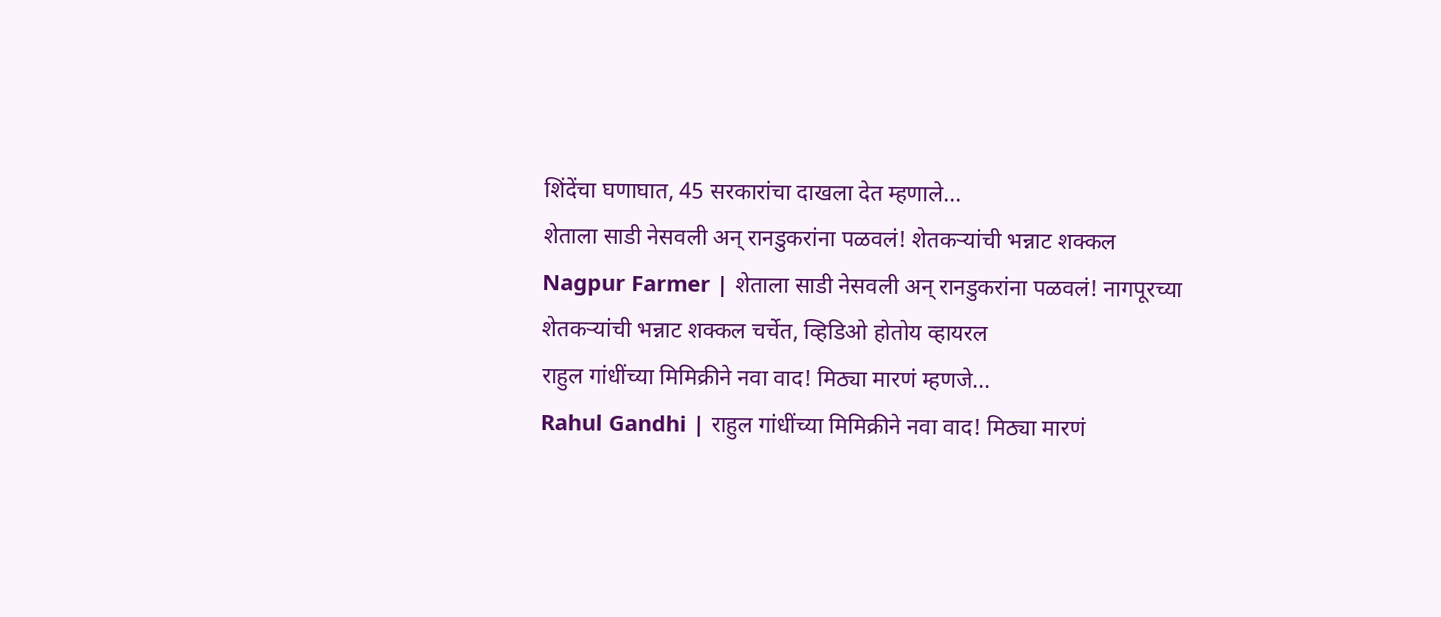शिंदेंचा घणाघात, 45 सरकारांचा दाखला देत म्हणाले...
शेताला साडी नेसवली अन् रानडुकरांना पळवलं! शेतकऱ्यांची भन्नाट शक्कल
Nagpur Farmer | शेताला साडी नेसवली अन् रानडुकरांना पळवलं! नागपूरच्या शेतकऱ्यांची भन्नाट शक्कल चर्चेत, व्हिडिओ होतोय व्हायरल
राहुल गांधींच्या मिमिक्रीने नवा वाद! मिठ्या मारणं म्हणजे...
Rahul Gandhi | राहुल गांधींच्या मिमिक्रीने नवा वाद! मिठ्या मारणं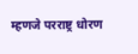म्हणजे परराष्ट्र धोरण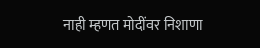नाही म्हणत मोदींवर निशाणा